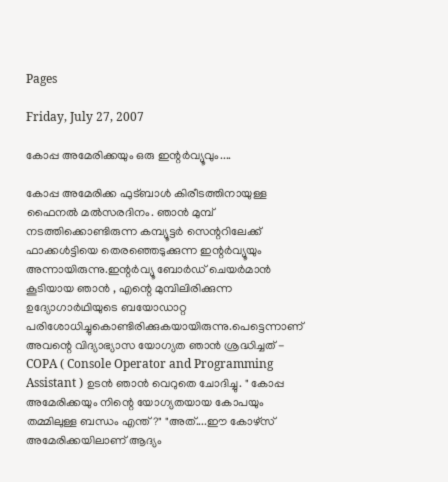Pages

Friday, July 27, 2007

കോപ്പ അമേരിക്കയും ഒരു ഇന്റര്‍വ്യൂവും....

കോപ്പ അമേരിക്ക ഫുട്ബാള്‍ കിരീടത്തിനായുള്ള ഫൈനല്‍ മല്‍സരദിനം. ഞാന്‍ മുമ്പ്‌ നടത്തിക്കൊണ്ടിരുന്ന കമ്പ്യൂട്ടര്‍ സെന്ററിലേക്ക്‌ ഫാക്കള്‍ട്ടിയെ തെരഞ്ഞെടുക്കുന്ന ഇന്റര്‍വ്യൂയും അന്നായിരുന്നു.ഇന്റര്‍വ്യൂ ബോര്‍ഡ്‌ ചെയര്‍മാന്‍ കൂടിയായ ഞാന്‍ , എന്റെ മുമ്പിലിരിക്കുന്ന ഉദ്യോഗാര്‍ഥിയുടെ ബയോഡാറ്റ പരിശോധിച്ചുകൊണ്ടിരിക്കുകയായിരുന്നു.പെട്ടെന്നാണ്‌ അവന്റെ വിദ്യാഭ്യാസ യോഗ്യത ഞാന്‍ ശ്രദ്ധിച്ചത്‌ - COPA ( Console Operator and Programming Assistant ) ഉടന്‍ ഞാന്‍ വെറുതെ ചോദിച്ചു. " കോപ്പ അമേരിക്കയും നിന്റെ യോഗ്യതയായ കോപയും തമ്മിലുള്ള ബന്ധം എന്ത്‌?" "അത്‌....ഈ കോഴ്സ്‌ അമേരിക്കയിലാണ്‌ ആദ്യം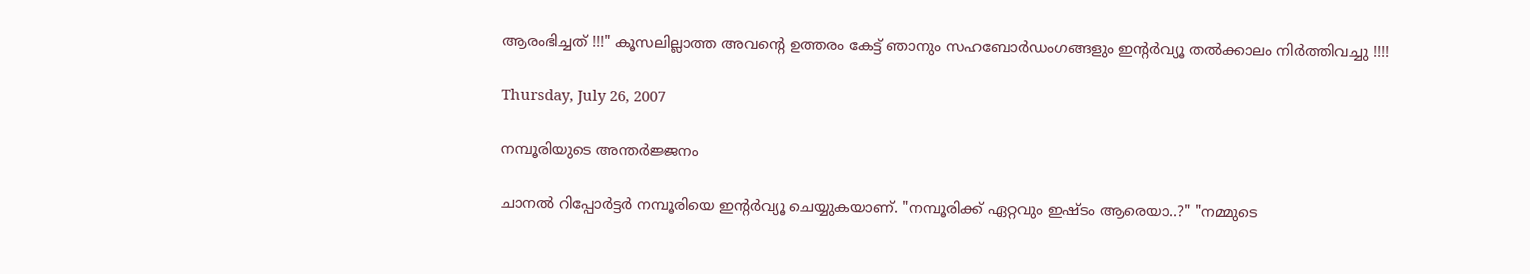ആരംഭിച്ചത്‌ !!!" കൂസലില്ലാത്ത അവന്റെ ഉത്തരം കേട്ട്‌ ഞാനും സഹബോര്‍ഡംഗങ്ങളും ഇന്റര്‍വ്യൂ തല്‍ക്കാലം നിര്‍ത്തിവച്ചു !!!!

Thursday, July 26, 2007

നമ്പൂരിയുടെ അന്തര്‍ജ്ജനം

ചാനല്‍ റിപ്പോര്‍ട്ടര്‍ നമ്പൂരിയെ ഇന്റര്‍വ്യൂ ചെയ്യുകയാണ്‌. "നമ്പൂരിക്ക്‌ ഏറ്റവും ഇഷ്ടം ആരെയാ..?" "നമ്മുടെ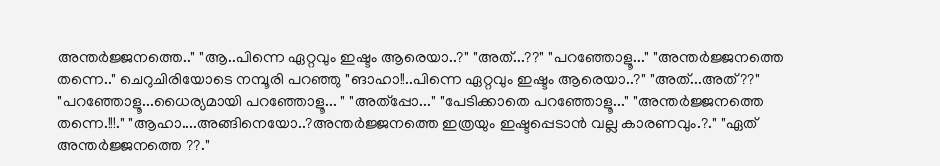അന്തര്‍ജ്ജനത്തെ.." "ആ..പിന്നെ ഏറ്റവും ഇഷ്ടം ആരെയാ..?" "അത്‌...??" "പറഞ്ഞോളൂ..." "അന്തര്‍ജ്ജനത്തെ തന്നെ.." ചെറുചിരിയോടെ നമ്പൂരി പറഞ്ഞു "ങാഹാ!!..പിന്നെ ഏറ്റവും ഇഷ്ടം ആരെയാ..?" "അത്‌...അത്‌??" "പറഞ്ഞോളൂ...ധൈര്യമായി പറഞ്ഞോളൂ... " "അത്‌പ്പോ..." "പേടിക്കാതെ പറഞ്ഞോളൂ..." "അന്തര്‍ജ്ജനത്തെ തന്നെ.!!!." "ആഹാ....അങ്ങിനെയോ..?അന്തര്‍ജ്ജനത്തെ ഇത്രയും ഇഷ്ടപ്പെടാന്‍ വല്ല കാരണവും.?." "ഏത്‌ അന്തര്‍ജ്ജനത്തെ ??."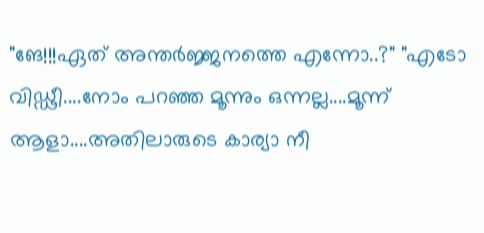"ങേ!!!ഏത്‌ അന്തര്‍ജ്ജനത്തെ എന്നോ..?" "എടോ വിഡ്ഢീ....നോം പറഞ്ഞ മൂന്നും ഒന്നല്ല....മൂന്ന് ആളാ....അതിലാരുടെ കാര്യാ നീ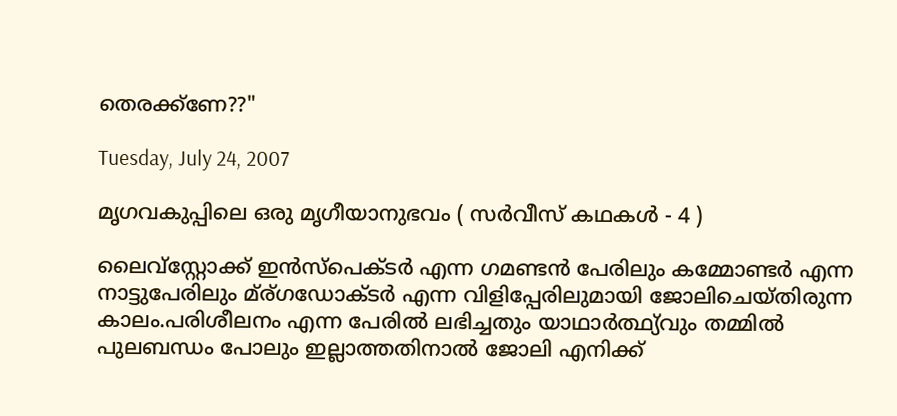തെരക്ക്‌ണേ??"

Tuesday, July 24, 2007

മൃഗവകുപ്പിലെ ഒരു മൃഗീയാനുഭവം ( സര്‍വീസ്‌ കഥകള്‍ - 4 )

ലൈവ്സ്റ്റോക്ക്‌ ഇന്‍സ്പെക്ടര്‍ എന്ന ഗമണ്ടന്‍ പേരിലും കമ്മോണ്ടര്‍ എന്ന നാട്ടുപേരിലും മ്ര്ഗഡോക്ടര്‍ എന്ന വിളിപ്പേരിലുമായി ജോലിചെയ്തിരുന്ന കാലം.പരിശീലനം എന്ന പേരില്‍ ലഭിച്ചതും യാഥാര്‍ത്ഥ്യ്‌വും തമ്മില്‍ പുലബന്ധം പോലും ഇല്ലാത്തതിനാല്‍ ജോലി എനിക്ക്‌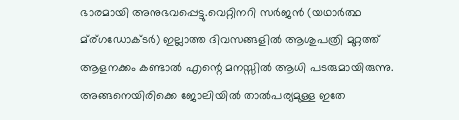ഭാരമായി അനുഭവപ്പെട്ടു.വെറ്റിനറി സര്‍ജന്‍ (യഥാര്‍ത്ഥ മ്ര്ഗഡോക്ടര്‍) ഇല്ലാത്ത ദിവസങ്ങളില്‍ ആശുപത്രി മുറ്റത്ത്‌ ആളനക്കം കണ്ടാല്‍ എന്റെ മനസ്സില്‍ ആധി പടരുമായിരുന്നു. അങ്ങനെയിരിക്കെ ജോലിയില്‍ താല്‍പര്യമുള്ള ഇതേ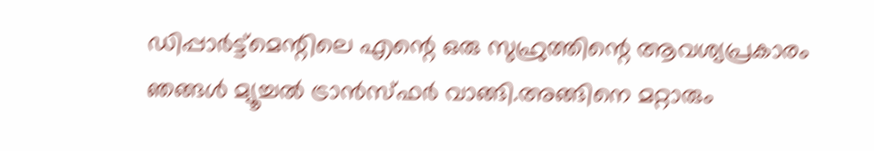ഡിപ്പാര്‍ട്ട്മെന്റിലെ എന്റെ ഒരു സുഹ്രുത്തിന്റെ ആവശ്യപ്രകാരം ഞങ്ങള്‍ മ്യൂച്ചല്‍ ട്രാന്‍സ്ഫര്‍ വാങ്ങി.അങ്ങിനെ മറ്റാരും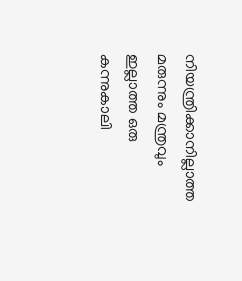നിയന്ത്രിക്കാനില്ലാത്ത മരുന്നും മന്ത്രവും ഇല്ലാത്ത ഒരു കന്നുകാലി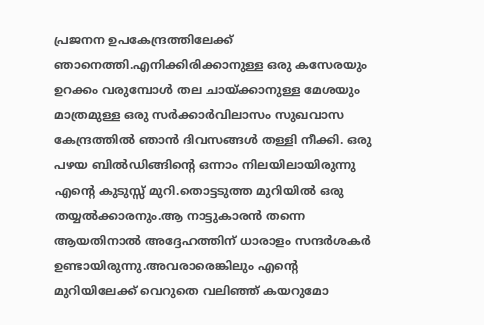പ്രജനന ഉപകേന്ദ്രത്തിലേക്ക്‌ ഞാനെത്തി.എനിക്കിരിക്കാനുള്ള ഒരു കസേരയും ഉറക്കം വരുമ്പോള്‍ തല ചായ്ക്കാനുള്ള മേശയും മാത്രമുള്ള ഒരു സര്‍ക്കാര്‍വിലാസം സുഖവാസ കേന്ദ്രത്തില്‍ ഞാന്‍ ദിവസങ്ങള്‍ തള്ളി നീക്കി. ഒരു പഴയ ബില്‍ഡിങ്ങിന്റെ ഒന്നാം നിലയിലായിരുന്നു എന്റെ കുടുസ്സ്‌ മുറി.തൊട്ടടുത്ത മുറിയില്‍ ഒരു തയ്യല്‍ക്കാരനും.ആ നാട്ടുകാരന്‍ തന്നെ ആയതിനാല്‍ അദ്ദേഹത്തിന്‌ ധാരാളം സന്ദര്‍ശകര്‍ ഉണ്ടായിരുന്നു.അവരാരെങ്കിലും എന്റെ മുറിയിലേക്ക്‌ വെറുതെ വലിഞ്ഞ്‌ കയറുമോ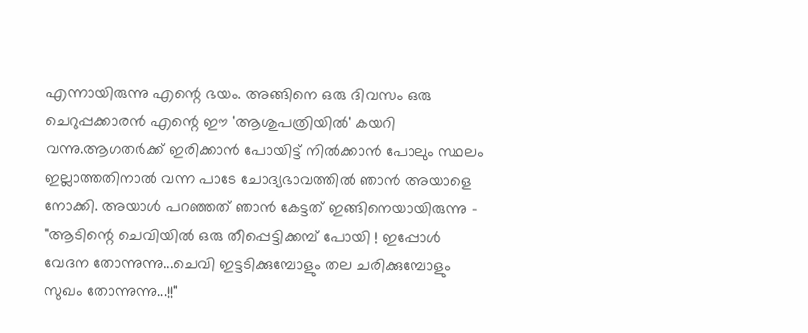എന്നായിരുന്നു എന്റെ ഭയം. അങ്ങിനെ ഒരു ദിവസം ഒരു ചെറുപ്പക്കാരന്‍ എന്റെ ഈ 'ആശുപത്രിയില്‍' കയറി വന്നു.ആഗതര്‍ക്ക്‌ ഇരിക്കാന്‍ പോയിട്ട്‌ നില്‍ക്കാന്‍ പോലും സ്ഥലം ഇല്ലാത്തതിനാല്‍ വന്ന പാടേ ചോദ്യഭാവത്തില്‍ ഞാന്‍ അയാളെ നോക്കി. അയാള്‍ പറഞ്ഞത്‌ ഞാന്‍ കേട്ടത്‌ ഇങ്ങിനെയായിരുന്നു - "ആടിന്റെ ചെവിയില്‍ ഒരു തീപ്പെട്ടിക്കമ്പ്‌ പോയി ! ഇപ്പോള്‍ വേദന തോന്നുന്നു...ചെവി ഇട്ടടിക്കുമ്പോളും തല ചരിക്കുമ്പോളും സുഖം തോന്നുന്നു...!!"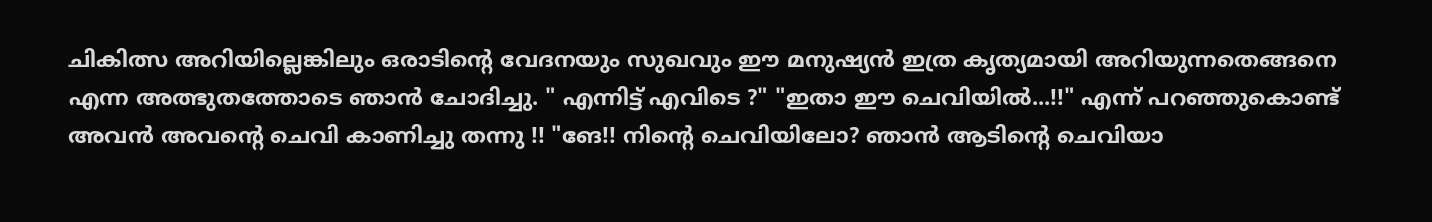ചികിത്സ അറിയില്ലെങ്കിലും ഒരാടിന്റെ വേദനയും സുഖവും ഈ മനുഷ്യന്‍ ഇത്ര കൃത്യമായി അറിയുന്നതെങ്ങനെ എന്ന അത്ഭുതത്തോടെ ഞാന്‍ ചോദിച്ചു. " എന്നിട്ട്‌ എവിടെ ?" "ഇതാ ഈ ചെവിയില്‍...!!" എന്ന്‌ പറഞ്ഞുകൊണ്ട്‌ അവന്‍ അവന്റെ ചെവി കാണിച്ചു തന്നു !! "ങേ!! നിന്റെ ചെവിയിലോ? ഞാന്‍ ആടിന്റെ ചെവിയാ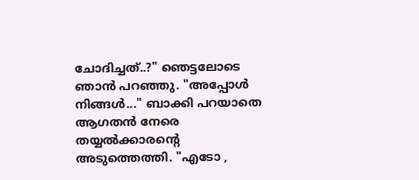ചോദിച്ചത്‌..?" ഞെട്ടലോടെ ഞാന്‍ പറഞ്ഞു. "അപ്പോള്‍ നിങ്ങള്‍..." ബാക്കി പറയാതെ ആഗതന്‍ നേരെ തയ്യല്‍ക്കാരന്റെ അടുത്തെത്തി. "എടോ ,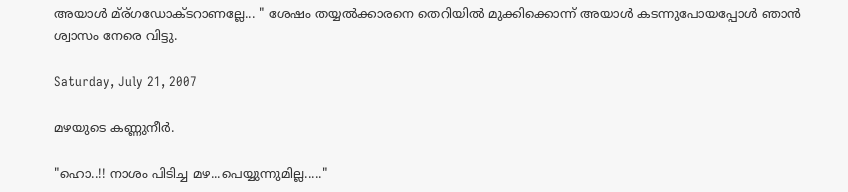അയാള്‍ മ്ര്ഗഡോക്ടറാണല്ലേ... " ശേഷം തയ്യല്‍ക്കാരനെ തെറിയില്‍ മുക്കിക്കൊന്ന്‌ അയാള്‍ കടന്നുപോയപ്പോള്‍ ഞാന്‍ ശ്വാസം നേരെ വിട്ടു.

Saturday, July 21, 2007

മഴയുടെ കണ്ണുനീര്‍.

"ഹൊ..!! നാശം പിടിച്ച മഴ...പെയ്യുന്നുമില്ല....."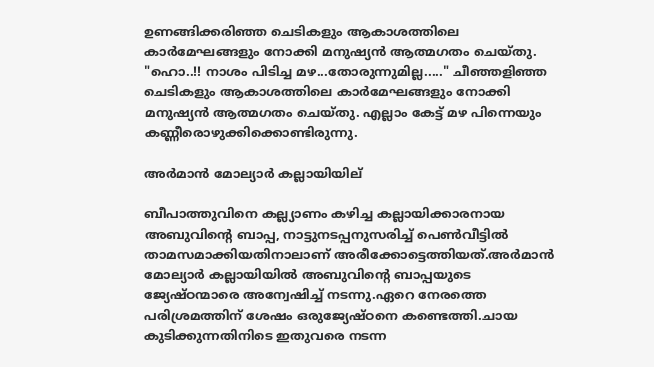ഉണങ്ങിക്കരിഞ്ഞ ചെടികളും ആകാശത്തിലെ കാര്‍മേഘങ്ങളും നോക്കി മനുഷ്യന്‍ ആത്മഗതം ചെയ്തു. "ഹൊ..!! നാശം പിടിച്ച മഴ...തോരുന്നുമില്ല....." ചീഞ്ഞളിഞ്ഞ ചെടികളും ആകാശത്തിലെ കാര്‍മേഘങ്ങളും നോക്കി മനുഷ്യന്‍ ആത്മഗതം ചെയ്തു. എല്ലാം കേട്ട്‌ മഴ പിന്നെയും കണ്ണീരൊഴുക്കിക്കൊണ്ടിരുന്നു.

അര്‍മാന്‍ മോല്യാര്‍ കല്ലായിയില്

ബീപാത്തുവിനെ കല്ല്യാണം കഴിച്ച കല്ലായിക്കാരനായ അബുവിന്റെ ബാപ്പ, നാട്ടുനടപ്പനുസരിച്ച്‌ പെണ്‍വീട്ടില്‍ താമസമാക്കിയതിനാലാണ്‌ അരീക്കോട്ടെത്തിയത്‌.അര്‍മാന്‍ മോല്യാര്‍ കല്ലായിയില്‍ അബുവിന്റെ ബാപ്പയുടെ ജ്യേഷ്ഠന്മാരെ അന്വേഷിച്ച്‌ നടന്നു.ഏറെ നേരത്തെ പരിശ്രമത്തിന്‌ ശേഷം ഒരുജ്യേഷ്ഠനെ കണ്ടെത്തി.ചായ കുടിക്കുന്നതിനിടെ ഇതുവരെ നടന്ന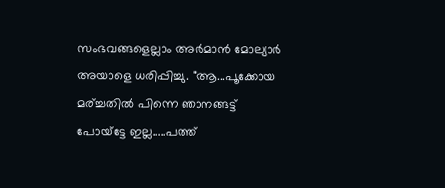സംഭവങ്ങളെല്ലാം അര്‍മാന്‍ മോല്യാര്‍ അയാളെ ധരിപ്പിച്ചു. "ആ...പൂക്കോയ മര്‌ച്ചതില്‍ പിന്നെ ഞാനങ്ങട്ട്‌ പോയ്ട്ടേ ഇല്ല.....പത്ത്‌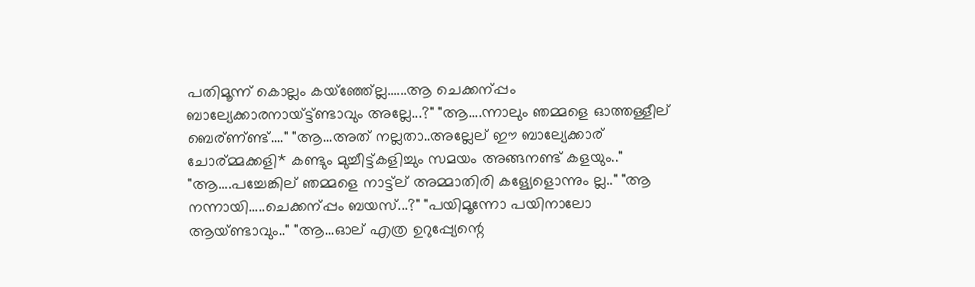പതിമൂന്ന് കൊല്ലം കയ്ഞ്ഞ്ല്ലേ......ആ ചെക്കന്‌പ്പം ബാല്യേക്കാരനായ്‌ട്ട്‌ണ്ടാവും അല്ലേ...?" "ആ....ന്നാലും ഞമ്മളെ ഓത്തള്ളീല്‌ ബെര്‌ണ്‌ണ്ട്‌...." "ആ...അത്‌ നല്ലതാ..അല്ലേല്‌ ഈ ബാല്യേക്കാര്‌ ചോര്‌മ്മക്കളി* കണ്ടും മുച്ചീട്ട്‌കളിച്ചും സമയം അങ്ങനണ്ട്‌ കളയും.." "ആ....പച്ചേങ്കില്‌ ഞമ്മളെ നാട്ട്‌ല്‌ അമ്മാതിരി കള്യേളൊന്നും ല്ല.." "ആ നന്നായി.....ചെക്കന്‌പ്പം ബയസ്‌...?" "പയിമൂന്നോ പയിനാലോ ആയ്‌ണ്ടാവും.." "ആ...ഓല്‌ എത്ര ഉറുപ്പ്യേന്റെ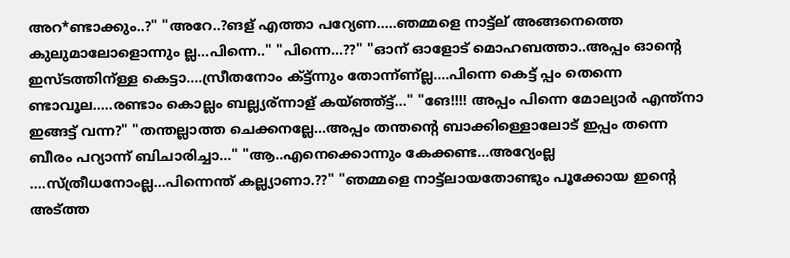അറ*ണ്ടാക്കും..?" "അറേ..?ങള്‌ എത്താ പറ്യേണ.....ഞമ്മളെ നാട്ട്‌ല്‌ അങ്ങനെത്തെ കുലുമാലോളൊന്നും ല്ല...പിന്നെ.." "പിന്നെ...??" "ഓന്‌ ഓളോട്‌ മൊഹബത്താ..അപ്പം ഓന്റെ ഇസ്ടത്തിന്‌ള്ള കെട്ടാ....സ്രീതനോം ക്‌ട്ട്‌ന്നും തോന്ന്‌ണ്‌ല്ല....പിന്നെ കെട്ട്‌ പ്പം തെന്നെ ണ്ടാവൂല.....രണ്ടാം കൊല്ലം ബല്ല്യര്‌ന്നാള്‌ കയ്ഞ്ഞ്ട്ട്‌..." "ങേ!!!! അപ്പം പിന്നെ മോല്യാര്‍ എന്ത്‌നാ ഇങ്ങട്ട്‌ വന്ന?" "തന്തല്ലാത്ത ചെക്കനല്ലേ...അപ്പം തന്തന്റെ ബാക്കിള്ളൊലോട്‌ ഇപ്പം തന്നെ ബീരം പറ്യാന്ന് ബിചാരിച്ചാ..." "ആ..എനെക്കൊന്നും കേക്കണ്ട...അറ്യേംല്ല ....സ്ത്രീധനോംല്ല...പിന്നെന്ത്‌ കല്ല്യാണാ.??" "ഞമ്മളെ നാട്ട്‌ലായതോണ്ടും പൂക്കോയ ഇന്റെ അട്‌ത്ത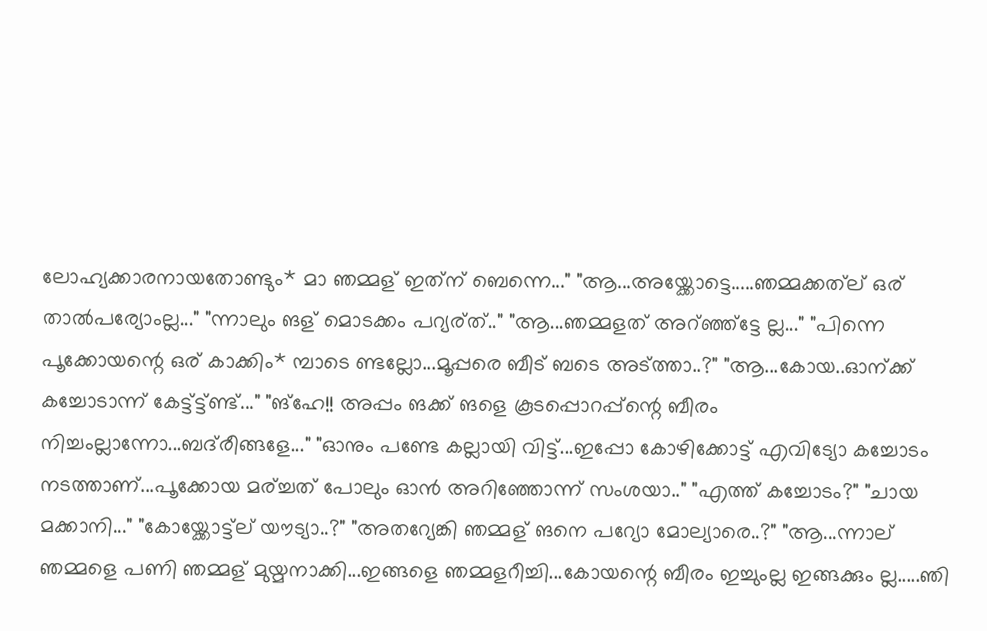ലോഹ്യക്കാരനായതോണ്ടും* മാ ഞമ്മള്‌ ഇത്‌ന്‌ ബെന്നെ..." "ആ...അയ്ക്കോട്ടെ.....ഞമ്മക്കത്‌ല്‌ ഒര്‌ താല്‍പര്യോംല്ല..." "ന്നാലും ങള്‌ മൊടക്കം പറ്യര്‌ത്‌.." "ആ...ഞമ്മളത്‌ അറ്‌ഞ്ഞ്ട്ടേ ല്ല..." "പിന്നെ പൂക്കോയന്റെ ഒര്‌ കാക്കിം* മ്പാടെ ണ്ടല്ലോ...മൂപ്പരെ ബീട്‌ ബടെ അട്ത്താ..?" "ആ...കോയ..ഓന്‌ക്ക്‌ കച്ചോടാന്ന് കേട്ട്ട്ട്ണ്ട്‌..." "ങ്‌ഹേ!! അപ്പം ങക്ക്‌ ങളെ കൂടപ്പൊറപ്പ്‌ന്റെ ബീരം നിച്ചംല്ലാന്നോ...ബദ്‌രീങ്ങളേ..." "ഓനും പണ്ടേ കല്ലായി വിട്ട്‌...ഇപ്പോ കോഴിക്കോട്ട്‌ എവിട്യോ കച്ചോടം നടത്താണ്‌...പൂക്കോയ മര്‌ച്ചത്‌ പോലും ഓന്‍ അറിഞ്ഞോന്ന് സംശയാ.." "എത്ത്‌ കച്ചോടം?" "ചായ മക്കാനി..." "കോയ്ക്കോട്ട്‌ല്‌ യൗട്യാ..?" "അതറ്യേങ്കി ഞമ്മള്‌ ങനെ പറ്യോ മോല്യാരെ..?" "ആ...ന്നാല്‌ ഞമ്മളെ പണി ഞമ്മള്‌ മുയ്മനാക്കി...ഇങ്ങളെ ഞമ്മളറീച്ചി...കോയന്റെ ബീരം ഇച്ചുംല്ല ഇങ്ങക്കും ല്ല.....ഞി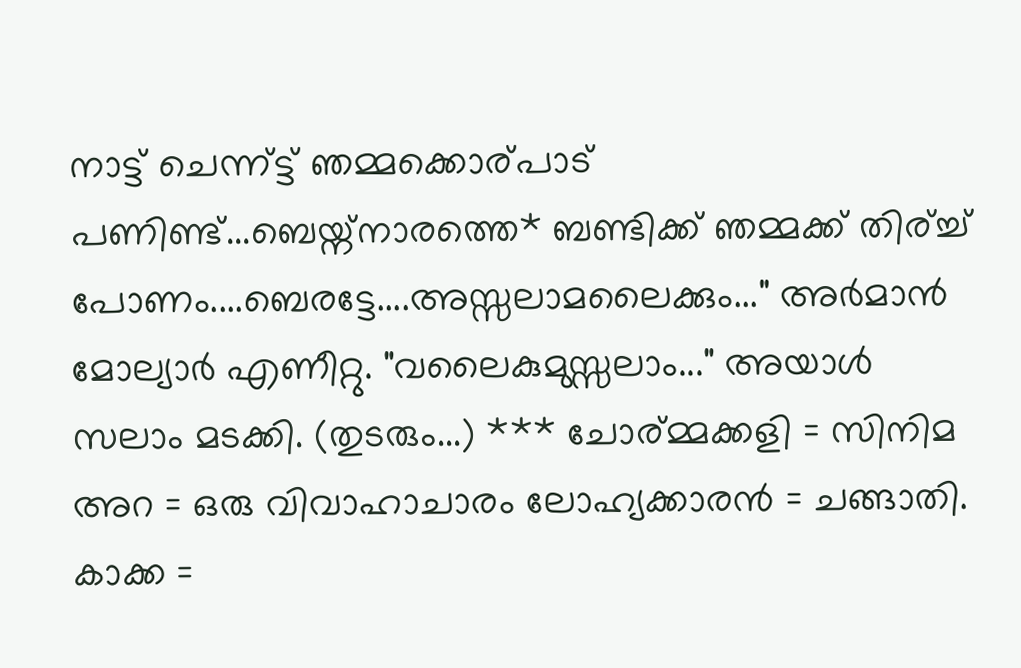നാട്ട്‌ ചെന്ന്ട്ട്‌ ഞമ്മക്കൊര്‌പാട്‌ പണിണ്ട്‌...ബെയ്ന്നാരത്തെ* ബണ്ടിക്ക്‌ ഞമ്മക്ക്‌ തിര്‌ച്ച്‌ പോണം....ബെരട്ടേ....അസ്സലാമലൈക്കും..." അര്‍മാന്‍ മോല്യാര്‍ എണീറ്റു. "വലൈകുമുസ്സലാം..." അയാള്‍ സലാം മടക്കി. (തുടരും...) *** ചോര്‌മ്മക്കളി = സിനിമ അറ = ഒരു വിവാഹാചാരം ലോഹ്യക്കാരന്‍ = ചങ്ങാതി. കാക്ക =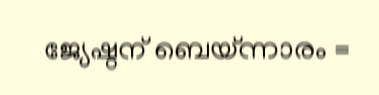ജ്യേഷ്ഠന് ‍ബെയ്ന്നാരം =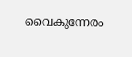വൈകുന്നേരം